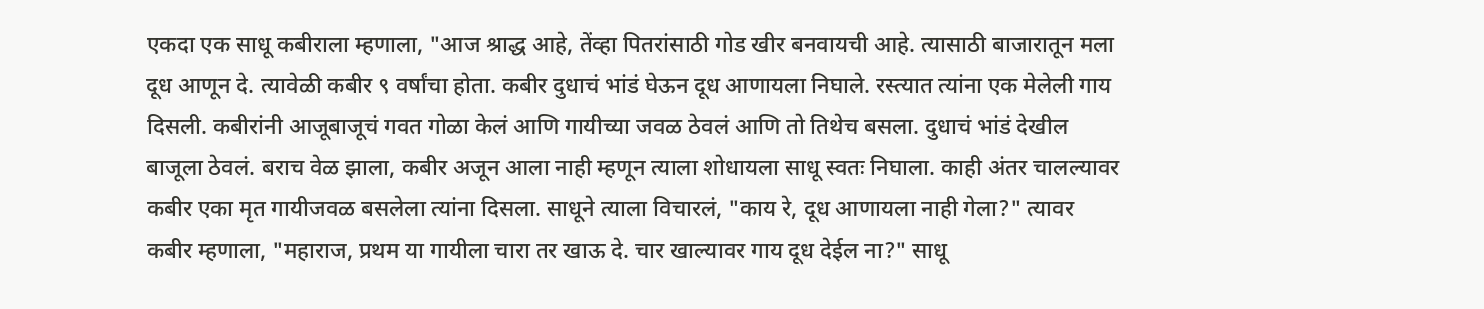एकदा एक साधू कबीराला म्हणाला, "आज श्राद्ध आहे, तेंव्हा पितरांसाठी गोड खीर बनवायची आहे. त्यासाठी बाजारातून मला दूध आणून दे. त्यावेळी कबीर ९ वर्षांचा होता. कबीर दुधाचं भांडं घेऊन दूध आणायला निघाले. रस्त्यात त्यांना एक मेलेली गाय दिसली. कबीरांनी आजूबाजूचं गवत गोळा केलं आणि गायीच्या जवळ ठेवलं आणि तो तिथेच बसला. दुधाचं भांडं देखील बाजूला ठेवलं. बराच वेळ झाला, कबीर अजून आला नाही म्हणून त्याला शोधायला साधू स्वतः निघाला. काही अंतर चालल्यावर कबीर एका मृत गायीजवळ बसलेला त्यांना दिसला. साधूने त्याला विचारलं, "काय रे, दूध आणायला नाही गेला?" त्यावर कबीर म्हणाला, "महाराज, प्रथम या गायीला चारा तर खाऊ दे. चार खाल्यावर गाय दूध देईल ना?" साधू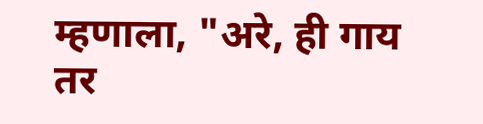म्हणाला, "अरे, ही गाय तर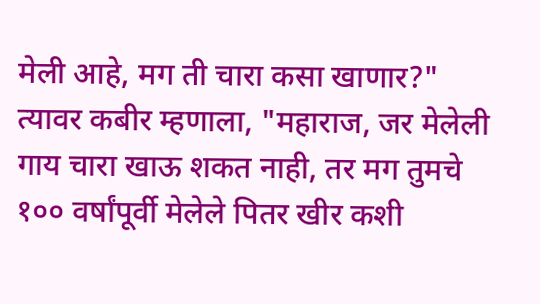मेली आहे, मग ती चारा कसा खाणार?" त्यावर कबीर म्हणाला, "महाराज, जर मेलेली गाय चारा खाऊ शकत नाही, तर मग तुमचे १०० वर्षांपूर्वी मेलेले पितर खीर कशी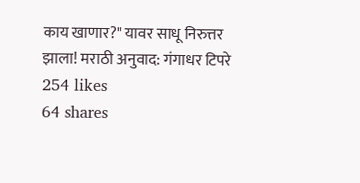काय खाणार?" यावर साधू निरुत्तर झाला! मराठी अनुवाद: गंगाधर टिपरे
254 likes
64 shares